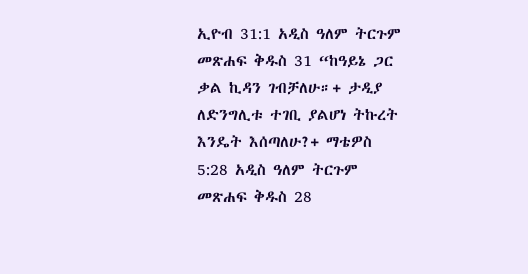ኢዮብ 31:1 አዲስ ዓለም ትርጉም መጽሐፍ ቅዱስ 31 “ከዓይኔ ጋር ቃል ኪዳን ገብቻለሁ።+ ታዲያ ለድንግሊቱ ተገቢ ያልሆነ ትኩረት እንዴት እሰጣለሁ?+ ማቴዎስ 5:28 አዲስ ዓለም ትርጉም መጽሐፍ ቅዱስ 28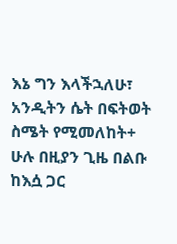እኔ ግን እላችኋለሁ፣ አንዲትን ሴት በፍትወት ስሜት የሚመለከት+ ሁሉ በዚያን ጊዜ በልቡ ከእሷ ጋር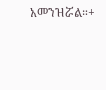አመንዝሯል።+